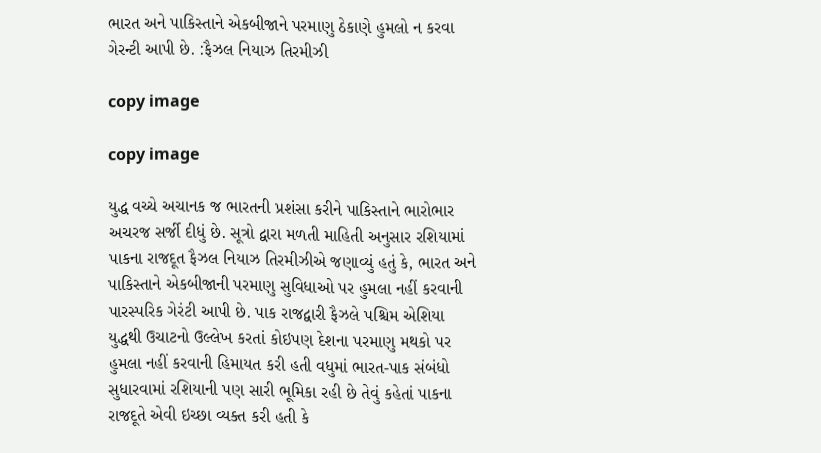ભારત અને પાકિસ્તાને એકબીજાને પરમાણુ ઠેકાણે હુમલો ન કરવા ગેરન્ટી આપી છે. :ફૈઝલ નિયાઝ તિરમીઝી

copy image

copy image

યુદ્ધ વચ્ચે અચાનક જ ભારતની પ્રશંસા કરીને પાકિસ્તાને ભારોભાર અચરજ સર્જી દીધું છે. સૂત્રો દ્વારા મળતી માહિતી અનુસાર રશિયામાં પાકના રાજદૂત ફૈઝલ નિયાઝ તિરમીઝીએ જણાવ્યું હતું કે, ભારત અને પાકિસ્તાને એકબીજાની પરમાણુ સુવિધાઓ પર હુમલા નહીં કરવાની પારસ્પરિક ગેરંટી આપી છે. પાક રાજદ્વારી ફૈઝલે પશ્ચિમ એશિયા યુદ્ધથી ઉચાટનો ઉલ્લેખ કરતાં કોઇપણ દેશના પરમાણુ મથકો પર હુમલા નહીં કરવાની હિમાયત કરી હતી વધુમાં ભારત-પાક સંબંધો સુધારવામાં રશિયાની પણ સારી ભૂમિકા રહી છે તેવું કહેતાં પાકના રાજદૂતે એવી ઇચ્છા વ્યક્ત કરી હતી કે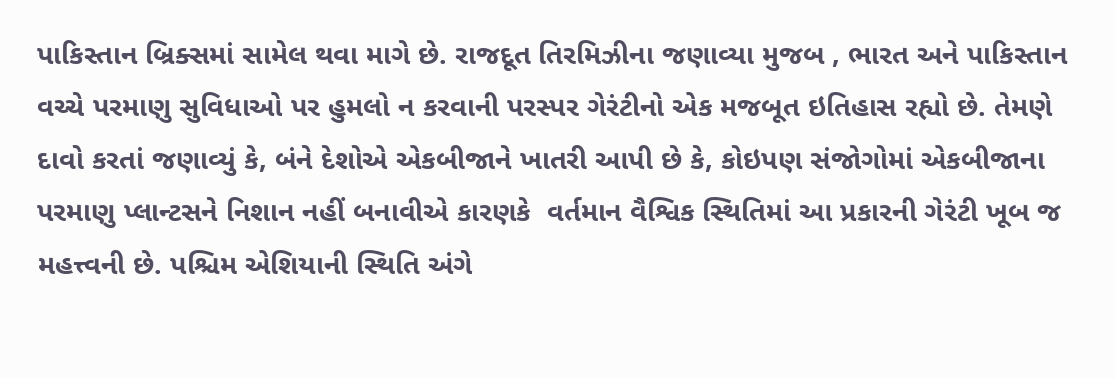પાકિસ્તાન બ્રિક્સમાં સામેલ થવા માગે છે. રાજદૂત તિરમિઝીના જણાવ્યા મુજબ , ભારત અને પાકિસ્તાન વચ્ચે પરમાણુ સુવિધાઓ પર હુમલો ન કરવાની પરસ્પર ગેરંટીનો એક મજબૂત ઇતિહાસ રહ્યો છે. તેમણે દાવો કરતાં જણાવ્યું કે, બંને દેશોએ એકબીજાને ખાતરી આપી છે કે, કોઇપણ સંજોગોમાં એકબીજાના પરમાણુ પ્લાન્ટસને નિશાન નહીં બનાવીએ કારણકે  વર્તમાન વૈશ્વિક સ્થિતિમાં આ પ્રકારની ગેરંટી ખૂબ જ  મહત્ત્વની છે. પશ્ચિમ એશિયાની સ્થિતિ અંગે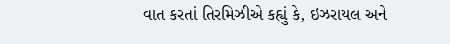વાત કરતાં તિરમિઝીએ કહ્યું કે, ઇઝરાયલ અને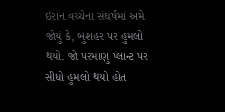ઇરાન વચ્ચેના સંઘર્ષમાં અમે જોયું કે, બુશહર પર હુમલો થયો. જો પરમાણુ પ્લાન્ટ પર સીધો હુમલો થયો હોત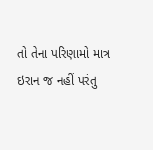તો તેના પરિણામો માત્ર ઇરાન જ નહીં પરંતુ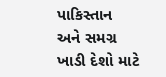પાકિસ્તાન અને સમગ્ર ખાડી દેશો માટે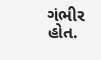ગંભીર હોત.